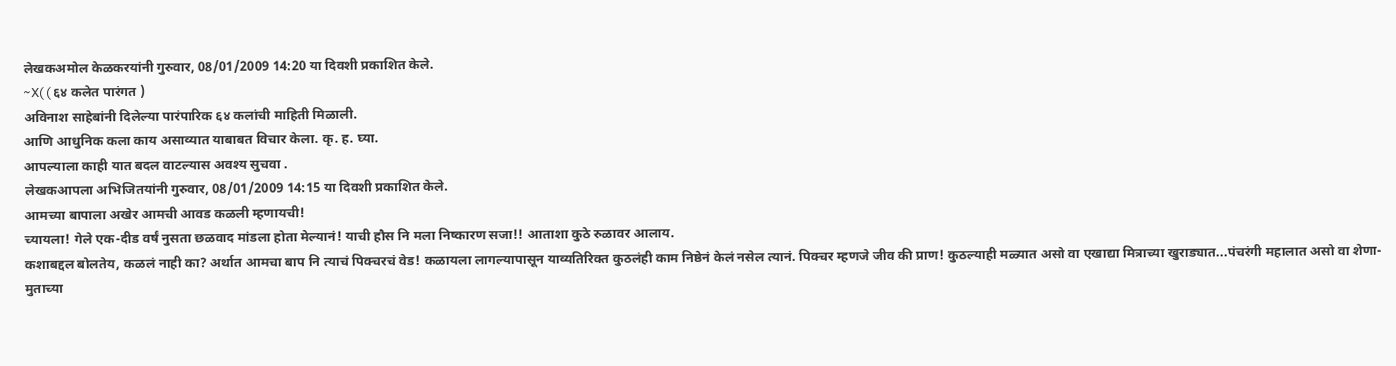लेखकअमोल केळकरयांनी गुरुवार, 08/01/2009 14:20 या दिवशी प्रकाशित केले.
~X( ( ६४ कलेत पारंगत )
अविनाश साहेबांनी दिलेल्या पारंपारिक ६४ कलांची माहिती मिळाली.
आणि आधुनिक कला काय असाव्यात याबाबत विचार केला. कृ. ह. घ्या.
आपल्याला काही यात बदल वाटल्यास अवश्य सुचवा .
लेखकआपला अभिजितयांनी गुरुवार, 08/01/2009 14:15 या दिवशी प्रकाशित केले.
आमच्या बापाला अखेर आमची आवड कळली म्हणायची!
च्यायला! गेले एक-दीड वर्षं नुसता छळवाद मांडला होता मेल्यानं! याची हौस नि मला निष्कारण सजा!! आताशा कुठे रुळावर आलाय.
कशाबद्दल बोलतेय, कळलं नाही का? अर्थात आमचा बाप नि त्याचं पिक्चरचं वेड! कळायला लागल्यापासून याव्यतिरिक्त कुठलंही काम निष्ठेनं केलं नसेल त्यानं. पिक्चर म्हणजे जीव की प्राण! कुठल्याही मळ्यात असो वा एखाद्या मित्राच्या खुराड्यात...पंचरंगी महालात असो वा शेणा-मुताच्या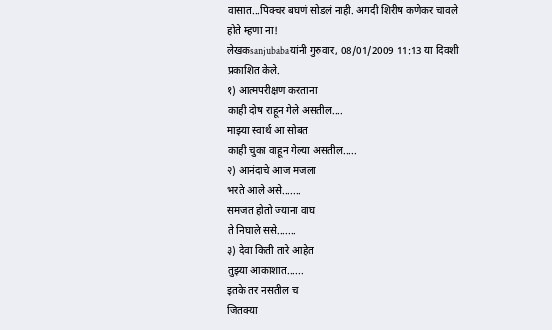वासात...पिक्चर बघणं सोडलं नाही. अगदी शिरीष कणेकर चावले होते म्हणा ना!
लेखकsanjubabaयांनी गुरुवार, 08/01/2009 11:13 या दिवशी प्रकाशित केले.
१) आत्मपरीक्षण करताना
काही दोष राहून गेले असतील....
माझ्या स्वार्थ आ सोबत
काही चुका वाहून गेल्या असतील.....
२) आनंदाचे आज मजला
भरते आले असे.......
समजत होतो ज्याना वाघ
ते निघाले ससे.......
३) देवा किती तारे आहेत
तुझ्या आकाशात......
इतके तर नसतील च
जितक्या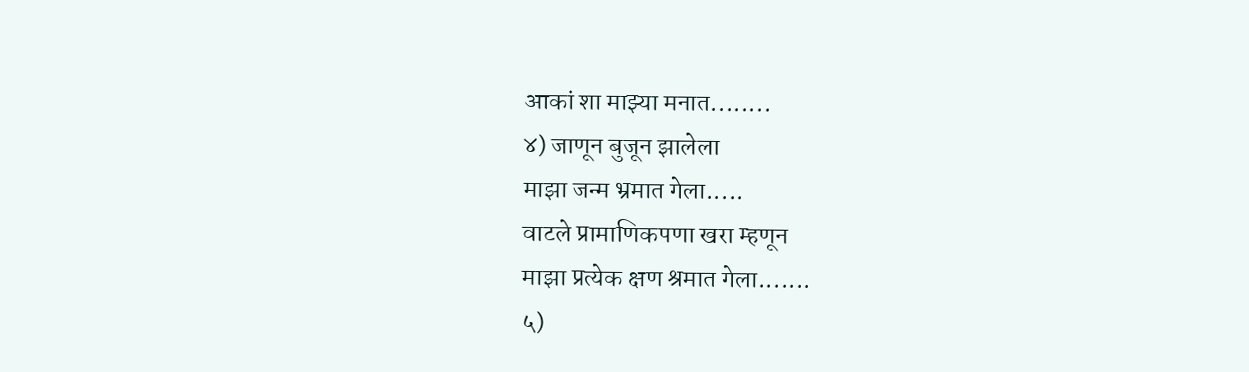आकां शा माझ्या मनात........
४) जाणून बुजून झालेला
माझा जन्म भ्रमात गेला.....
वाटले प्रामाणिकपणा खरा म्हणून
माझा प्रत्येक क्षण श्रमात गेला.......
५)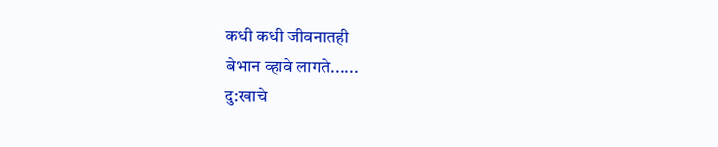कधी कधी जीवनातही
बेभान व्हावे लागते......
दु:खाचे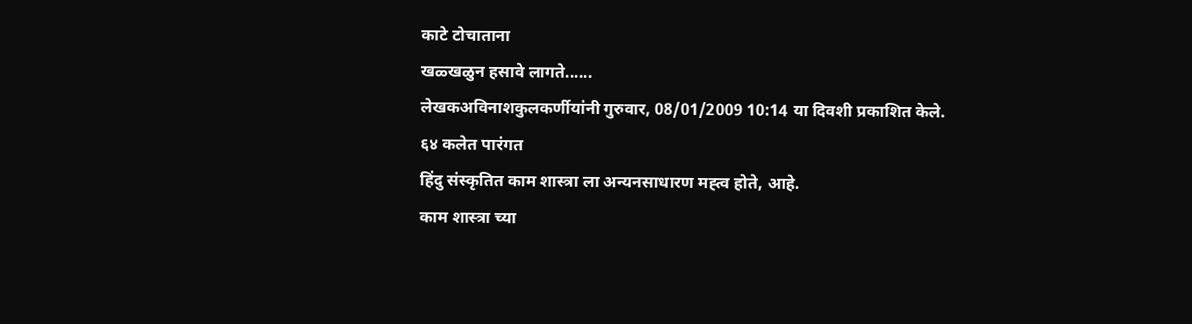काटे टोचाताना
खळ्खळुन हसावे लागते......
लेखकअविनाशकुलकर्णीयांनी गुरुवार, 08/01/2009 10:14 या दिवशी प्रकाशित केले.
६४ कलेत पारंगत
हिंदु संस्कृतित काम शास्त्रा ला अन्यनसाधारण मह्त्व होते, आहे.
काम शास्त्रा च्या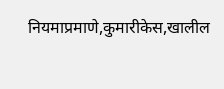नियमाप्रमाणे,कुमारीकेस,खालील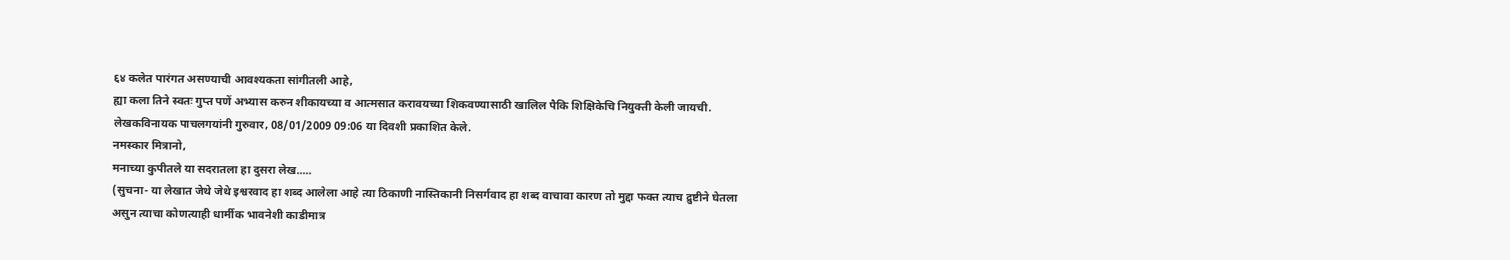६४ कलेत पारंगत असण्याची आवश्यकता सांगीतली आहे,
ह्या कला तिने स्वतः गुप्त पणें अभ्यास करुन शीकायच्या व आत्मसात करावयच्या शिकवण्यासाठी खालिल पैकि शिक्षिकेचि नियुक्ती केली जायची.
लेखकविनायक पाचलगयांनी गुरुवार, 08/01/2009 09:06 या दिवशी प्रकाशित केले.
नमस्कार मित्रानो,
मनाच्या कुपीतले या सदरातला हा दुसरा लेख.....
(सुचना- या लेखात जेथे जेथे इश्वरवाद हा शब्द आलेला आहे त्या ठिकाणी नास्तिकानी निसर्गवाद हा शब्द वाचावा कारण तो मुद्दा फक्त त्याच द्रुष्टीने घेतला असुन त्याचा कोणत्याही धार्मीक भावनेशी काडीमात्र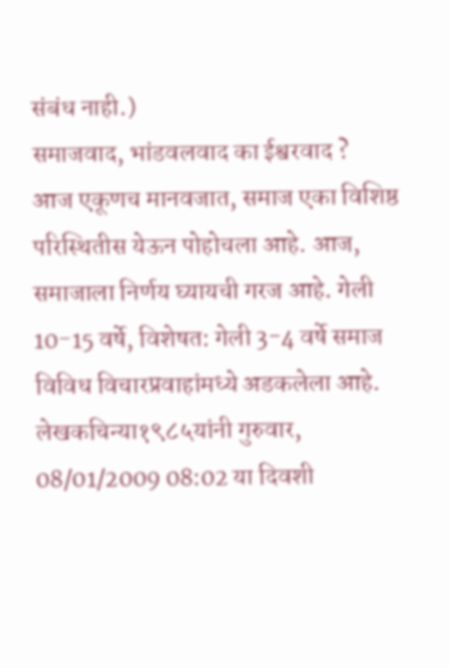संबंध नाही.)
समाजवाद, भांडवलवाद का ईश्वरवाद ?
आज एकूणच मानवजात, समाज एका विशिष्ठ परिस्थितीस येऊन पोहोचला आहे. आज, समाजाला निर्णय घ्यायची गरज आहे. गेली 10-15 वर्षे, विशेषत: गेली 3-4 वर्षे समाज विविध विचारप्रवाहांमध्ये अडकलेला आहे.
लेखकचिन्या१९८५यांनी गुरुवार, 08/01/2009 08:02 या दिवशी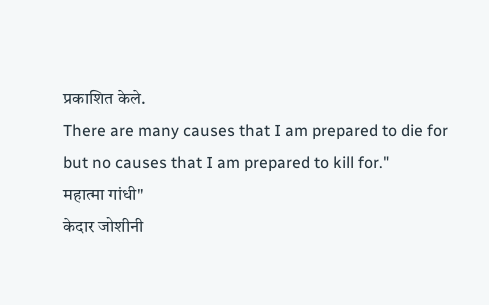प्रकाशित केले.
There are many causes that I am prepared to die for but no causes that I am prepared to kill for."
महात्मा गांधी"
केदार जोशीनी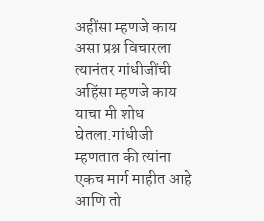अहींसा म्हणजे काय असा प्रश्न विचारला त्यानंतर गांधीजींची अहिंसा म्हणजे काय याचा मी शोध घेतला.गांधीजी म्हणतात की त्यांना एकच मार्ग माहीत आहे आणि तो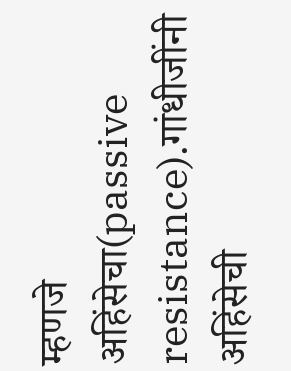म्हणजे अहिंसेचा(passive resistance).गांधीजींनी अहिंसेची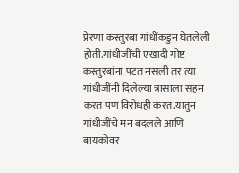प्रेरणा कस्तुरबा गांधींकडुन घेतलेली होती.गांधीजींची एखादी गोष्ट कस्तुरबांना पटत नसली तर त्या गांधीजींनी दिलेल्या त्रासाला सहन करत पण विरोधही करत.यातुन गांधीजींचे मन बदलले आणि बायकोवर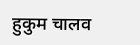हुकुम चालव